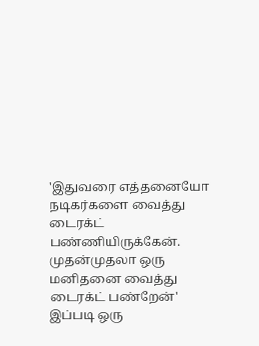'இதுவரை எத்தனையோ நடிகர்களை வைத்து டைரக்ட் பண்ணியிருக்கேன். முதன்முதலா ஒரு மனிதனை வைத்து டைரக்ட் பண்றேன்' இப்படி ஒரு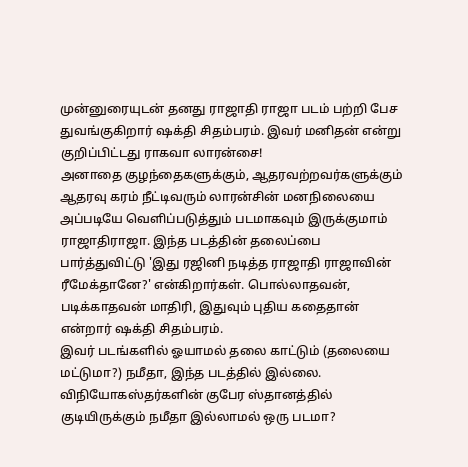முன்னுரையுடன் தனது ராஜாதி ராஜா படம் பற்றி பேச துவங்குகிறார் ஷக்தி சிதம்பரம். இவர் மனிதன் என்று குறிப்பிட்டது ராகவா லாரன்சை!
அனாதை குழந்தைகளுக்கும், ஆதரவற்றவர்களுக்கும் ஆதரவு கரம் நீட்டிவரும் லாரன்சின் மனநிலையை அப்படியே வெளிப்படுத்தும் படமாகவும் இருக்குமாம் ராஜாதிராஜா. இந்த படத்தின் தலைப்பை பார்த்துவிட்டு 'இது ரஜினி நடித்த ராஜாதி ராஜாவின் ரீமேக்தானே?' என்கிறார்கள். பொல்லாதவன், படிக்காதவன் மாதிரி, இதுவும் புதிய கதைதான் என்றார் ஷக்தி சிதம்பரம்.
இவர் படங்களில் ஓயாமல் தலை காட்டும் (தலையை மட்டுமா?) நமீதா, இந்த படத்தில் இல்லை. விநியோகஸ்தர்களின் குபேர ஸ்தானத்தில் குடியிருக்கும் நமீதா இல்லாமல் ஒரு படமா?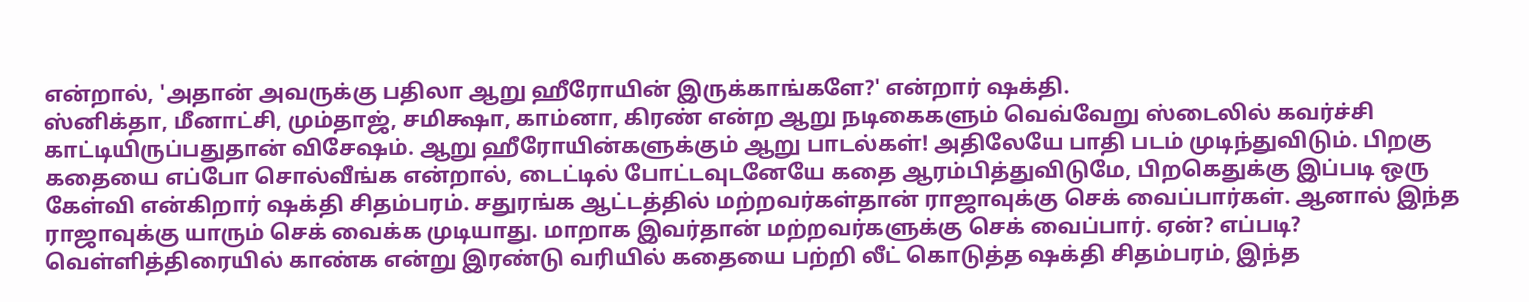என்றால், 'அதான் அவருக்கு பதிலா ஆறு ஹீரோயின் இருக்காங்களே?' என்றார் ஷக்தி.
ஸ்னிக்தா, மீனாட்சி, மும்தாஜ், சமிக்ஷா, காம்னா, கிரண் என்ற ஆறு நடிகைகளும் வெவ்வேறு ஸ்டைலில் கவர்ச்சி காட்டியிருப்பதுதான் விசேஷம். ஆறு ஹீரோயின்களுக்கும் ஆறு பாடல்கள்! அதிலேயே பாதி படம் முடிந்துவிடும். பிறகு கதையை எப்போ சொல்வீங்க என்றால், டைட்டில் போட்டவுடனேயே கதை ஆரம்பித்துவிடுமே, பிறகெதுக்கு இப்படி ஒரு கேள்வி என்கிறார் ஷக்தி சிதம்பரம். சதுரங்க ஆட்டத்தில் மற்றவர்கள்தான் ராஜாவுக்கு செக் வைப்பார்கள். ஆனால் இந்த ராஜாவுக்கு யாரும் செக் வைக்க முடியாது. மாறாக இவர்தான் மற்றவர்களுக்கு செக் வைப்பார். ஏன்? எப்படி? வெள்ளித்திரையில் காண்க என்று இரண்டு வரியில் கதையை பற்றி லீட் கொடுத்த ஷக்தி சிதம்பரம், இந்த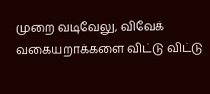முறை வடிவேலு, விவேக் வகையறாக்களை விட்டு விட்டு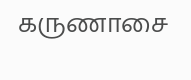கருணாசை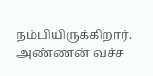நம்பியிருக்கிறார்.
அண்ணன் வச்ச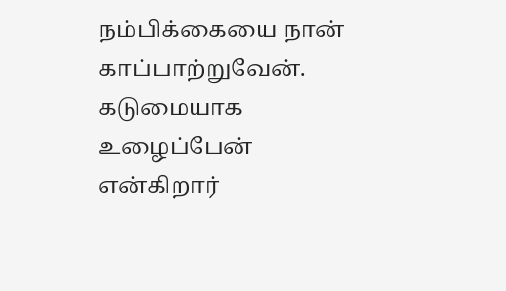நம்பிக்கையை நான் காப்பாற்றுவேன். கடுமையாக உழைப்பேன் என்கிறார்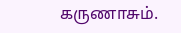கருணாசும்.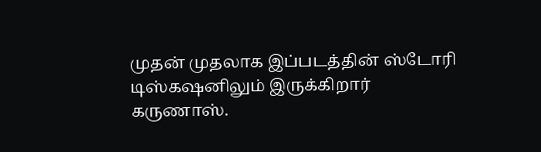முதன் முதலாக இப்படத்தின் ஸ்டோரி டிஸ்கஷனிலும் இருக்கிறார் கருணாஸ்.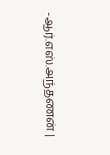-ஆர்.எஸ்.அந்தணன் |